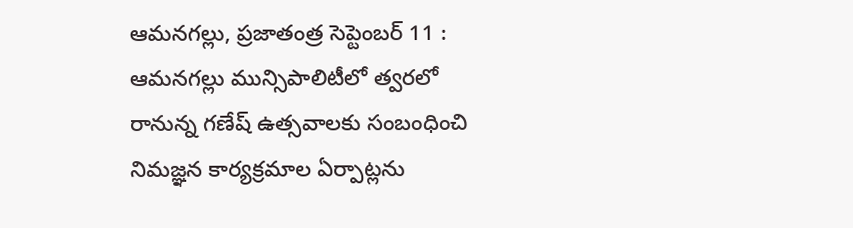ఆమనగల్లు, ప్రజాతంత్ర సెప్టెంబర్ 11 : ఆమనగల్లు మున్సిపాలిటీలో త్వరలో రానున్న గణేష్ ఉత్సవాలకు సంబంధించి నిమజ్ఞన కార్యక్రమాల ఏర్పాట్లను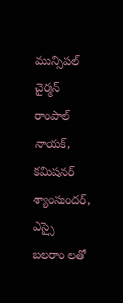మున్సిపల్ చైర్మన్ రాంపాల్ నాయక్, కమిషనర్ శ్యాంసుందర్, ఎస్సై బలరాం లతో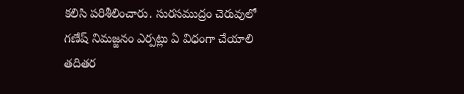కలిసి పరిశీలించారు. సురసముద్రం చెరువులో గణేష్ నిమజ్జనం ఎర్పట్లు ఏ విధంగా చేయాలి తదితర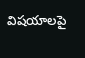విషయాలపై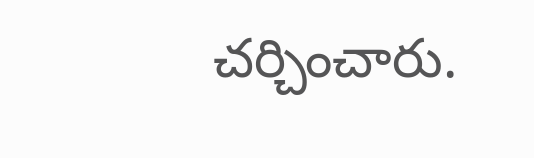చర్చించారు.